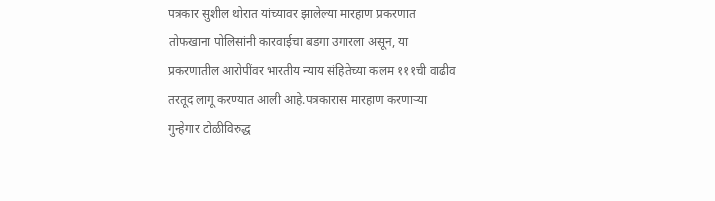पत्रकार सुशील थोरात यांच्यावर झालेल्या मारहाण प्रकरणात तोफखाना पोलिसांनी कारवाईचा बडगा उगारला असून, या प्रकरणातील आरोपींवर भारतीय न्याय संहितेच्या कलम १११ची वाढीव तरतूद लागू करण्यात आली आहे.पत्रकारास मारहाण करणाऱ्या गुन्हेगार टोळीविरुद्ध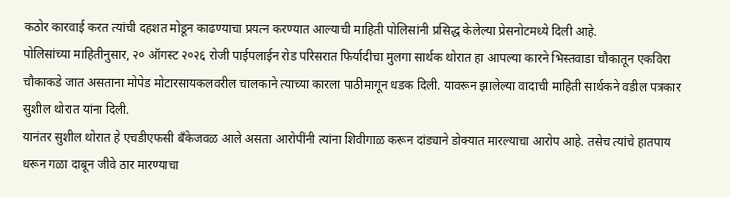कठोर कारवाई करत त्यांची दहशत मोडून काढण्याचा प्रयत्न करण्यात आल्याची माहिती पोलिसांनी प्रसिद्ध केलेल्या प्रेसनोटमध्ये दिली आहे.
पोलिसांच्या माहितीनुसार, २० ऑगस्ट २०२६ रोजी पाईपलाईन रोड परिसरात फिर्यादीचा मुलगा सार्थक थोरात हा आपल्या कारने भिस्तवाडा चौकातून एकविरा चौकाकडे जात असताना मोपेड मोटारसायकलवरील चालकाने त्याच्या कारला पाठीमागून धडक दिली. यावरून झालेल्या वादाची माहिती सार्थकने वडील पत्रकार सुशील थोरात यांना दिली.
यानंतर सुशील थोरात हे एचडीएफसी बँकेजवळ आले असता आरोपींनी त्यांना शिवीगाळ करून दांड्याने डोक्यात मारल्याचा आरोप आहे. तसेच त्यांचे हातपाय धरून गळा दाबून जीवे ठार मारण्याचा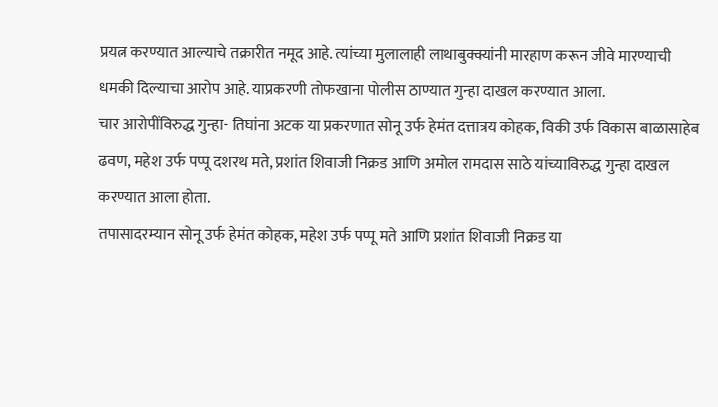प्रयत्न करण्यात आल्याचे तक्रारीत नमूद आहे. त्यांच्या मुलालाही लाथाबुक्क्यांनी मारहाण करून जीवे मारण्याची धमकी दिल्याचा आरोप आहे. याप्रकरणी तोफखाना पोलीस ठाण्यात गुन्हा दाखल करण्यात आला.
चार आरोपींविरुद्ध गुन्हा- तिघांना अटक या प्रकरणात सोनू उर्फ हेमंत दत्तात्रय कोहक, विकी उर्फ विकास बाळासाहेब ढवण, महेश उर्फ पप्पू दशरथ मते, प्रशांत शिवाजी निक्रड आणि अमोल रामदास साठे यांच्याविरुद्ध गुन्हा दाखल करण्यात आला होता.
तपासादरम्यान सोनू उर्फ हेमंत कोहक, महेश उर्फ पप्पू मते आणि प्रशांत शिवाजी निक्रड या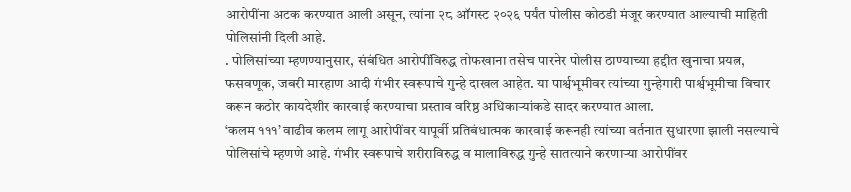आरोपींना अटक करण्यात आली असून, त्यांना २८ ऑगस्ट २०२६ पर्यंत पोलीस कोठडी मंजूर करण्यात आल्याची माहिती पोलिसांनी दिली आहे.
. पोलिसांच्या म्हणण्यानुसार, संबंधित आरोपींविरुद्ध तोफखाना तसेच पारनेर पोलीस ठाण्याच्या हद्दीत खुनाचा प्रयत्न, फसवणूक, जबरी मारहाण आदी गंभीर स्वरूपाचे गुन्हे दाखल आहेत. या पार्श्वभूमीवर त्यांच्या गुन्हेगारी पार्श्वभूमीचा विचार करून कठोर कायदेशीर कारवाई करण्याचा प्रस्ताव वरिष्ठ अधिकाऱ्यांकडे सादर करण्यात आला.
‘कलम १११’ वाढीव कलम लागू आरोपींवर यापूर्वी प्रतिबंधात्मक कारवाई करूनही त्यांच्या वर्तनात सुधारणा झाली नसल्याचे पोलिसांचे म्हणणे आहे. गंभीर स्वरूपाचे शरीराविरुद्ध व मालाविरुद्ध गुन्हे सातत्याने करणाऱ्या आरोपींवर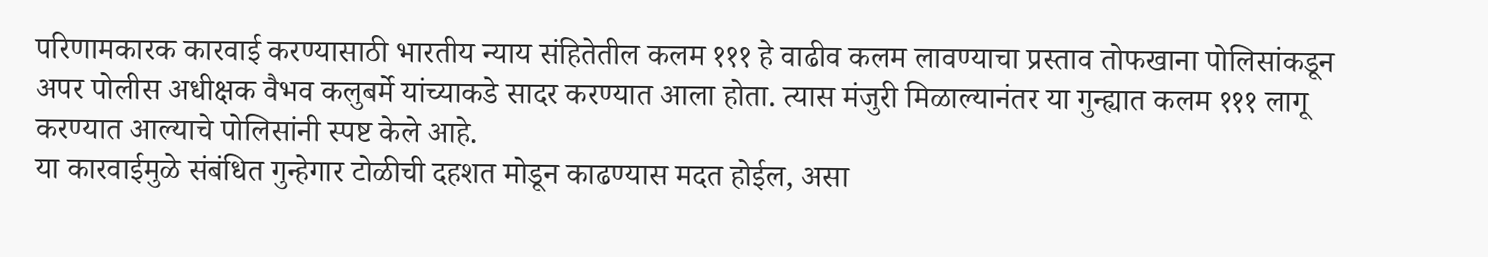परिणामकारक कारवाई करण्यासाठी भारतीय न्याय संहितेतील कलम १११ हे वाढीव कलम लावण्याचा प्रस्ताव तोफखाना पोलिसांकडून अपर पोलीस अधीक्षक वैभव कलुबर्मे यांच्याकडे सादर करण्यात आला होता. त्यास मंजुरी मिळाल्यानंतर या गुन्ह्यात कलम १११ लागू करण्यात आल्याचे पोलिसांनी स्पष्ट केले आहे.
या कारवाईमुळे संबंधित गुन्हेगार टोळीची दहशत मोडून काढण्यास मदत होईल, असा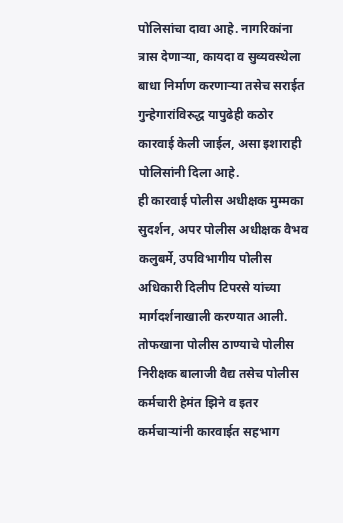पोलिसांचा दावा आहे. नागरिकांना त्रास देणाऱ्या, कायदा व सुव्यवस्थेला बाधा निर्माण करणाऱ्या तसेच सराईत गुन्हेगारांविरुद्ध यापुढेही कठोर कारवाई केली जाईल, असा इशाराही पोलिसांनी दिला आहे.
ही कारवाई पोलीस अधीक्षक मुम्मका सुदर्शन, अपर पोलीस अधीक्षक वैभव कलुबर्मे, उपविभागीय पोलीस अधिकारी दिलीप टिपरसे यांच्या मार्गदर्शनाखाली करण्यात आली. तोफखाना पोलीस ठाण्याचे पोलीस निरीक्षक बालाजी वैद्य तसेच पोलीस कर्मचारी हेमंत झिने व इतर कर्मचाऱ्यांनी कारवाईत सहभाग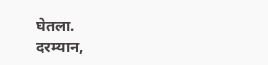घेतला.
दरम्यान,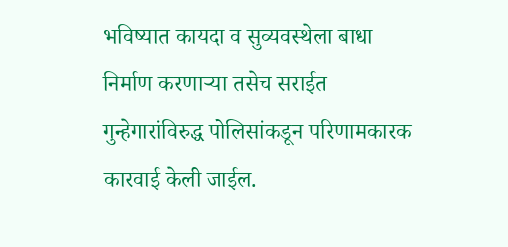भविष्यात कायदा व सुव्यवस्थेला बाधा निर्माण करणाऱ्या तसेच सराईत गुन्हेगारांविरुद्ध पोलिसांकडून परिणामकारक कारवाई केली जाईल.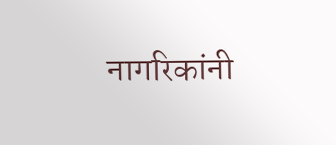नागरिकांनी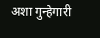अशा गुन्हेगारी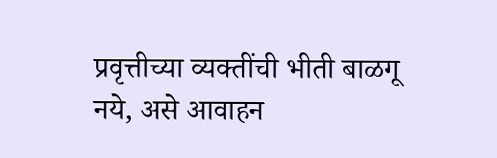प्रवृत्तीच्या व्यक्तींची भीती बाळगू नये, असे आवाहन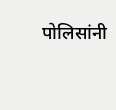पोलिसांनी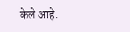केले आहे.